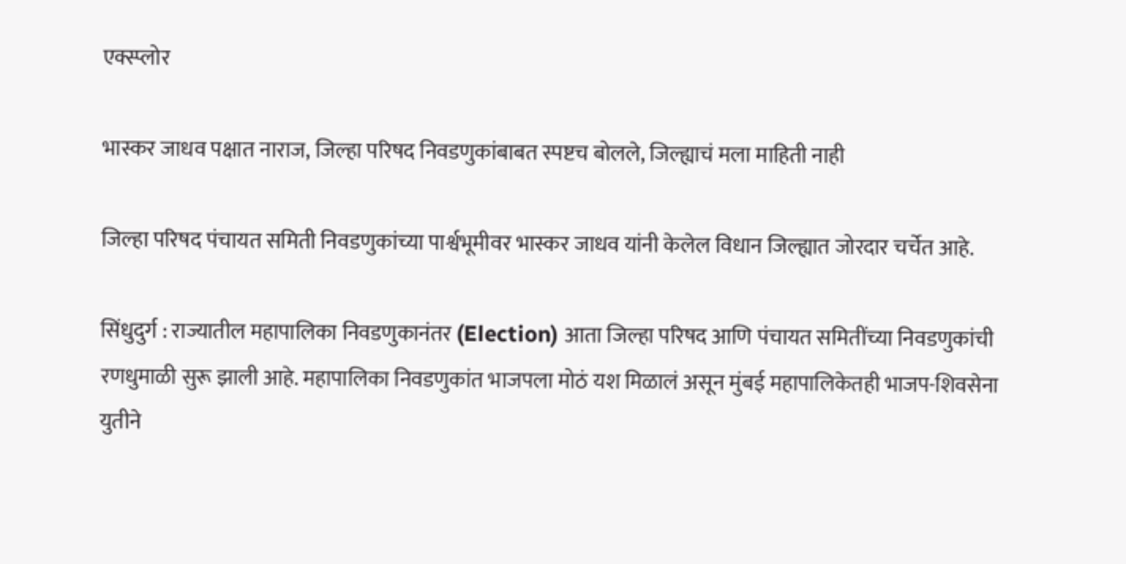एक्स्प्लोर

भास्कर जाधव पक्षात नाराज, जिल्हा परिषद निवडणुकांबाबत स्पष्टच बोलले, जिल्ह्याचं मला माहिती नाही

जिल्हा परिषद पंचायत समिती निवडणुकांच्या पार्श्वभूमीवर भास्कर जाधव यांनी केलेल विधान जिल्ह्यात जोरदार चर्चेत आहे.

सिंधुदुर्ग : राज्यातील महापालिका निवडणुकानंतर (Election) आता जिल्हा परिषद आणि पंचायत समितींच्या निवडणुकांची रणधुमाळी सुरू झाली आहे. महापालिका निवडणुकांत भाजपला मोठं यश मिळालं असून मुंबई महापालिकेतही भाजप-शिवसेना युतीने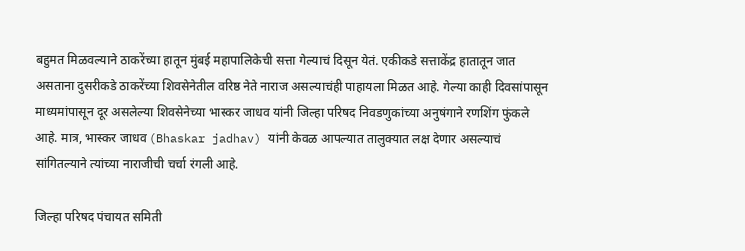बहुमत मिळवल्याने ठाकरेंच्या हातून मुंबई महापालिकेची सत्ता गेल्याचं दिसून येतं. एकीकडे सत्ताकेंद्र हातातून जात असताना दुसरीकडे ठाकरेंच्या शिवसेनेतील वरिष्ठ नेते नाराज असल्याचंही पाहायला मिळत आहे. गेल्या काही दिवसांपासून माध्यमांपासून दूर असलेल्या शिवसेनेच्या भास्कर जाधव यांनी जिल्हा परिषद निवडणुकांच्या अनुषंगाने रणशिंग फुंकले आहे. मात्र, भास्कर जाधव (Bhaskar jadhav) यांनी केवळ आपल्यात तालुक्यात लक्ष देणार असल्याचं सांगितल्याने त्यांच्या नाराजीची चर्चा रंगली आहे.

जिल्हा परिषद पंचायत समिती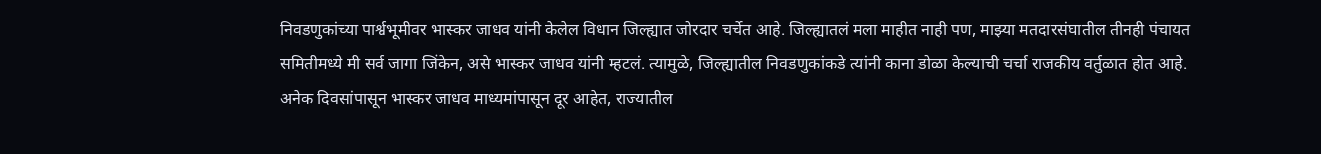निवडणुकांच्या पार्श्वभूमीवर भास्कर जाधव यांनी केलेल विधान जिल्ह्यात जोरदार चर्चेत आहे. जिल्ह्यातलं मला माहीत नाही पण, माझ्या मतदारसंघातील तीनही पंचायत समितीमध्ये मी सर्व जागा जिंकेन, असे भास्कर जाधव यांनी म्हटलं. त्यामुळे, जिल्ह्यातील निवडणुकांकडे त्यांनी काना डोळा केल्याची चर्चा राजकीय वर्तुळात होत आहे. अनेक दिवसांपासून भास्कर जाधव माध्यमांपासून दूर आहेत, राज्यातील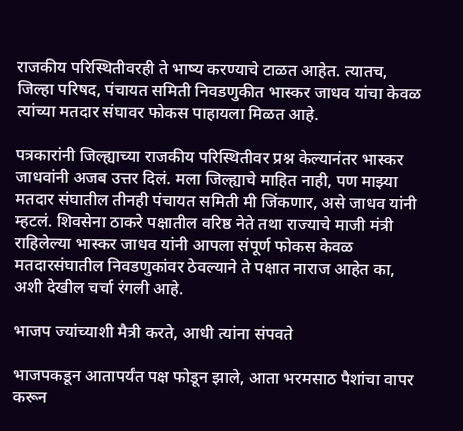राजकीय परिस्थितीवरही ते भाष्य करण्याचे टाळत आहेत. त्यातच, जिल्हा परिषद, पंचायत समिती निवडणुकीत भास्कर जाधव यांचा केवळ त्यांच्या मतदार संघावर फोकस पाहायला मिळत आहे.

पत्रकारांनी जिल्ह्याच्या राजकीय परिस्थितीवर प्रश्न केल्यानंतर भास्कर जाधवांनी अजब उत्तर दिलं. मला जिल्ह्याचे माहित नाही, पण माझ्या मतदार संघातील तीनही पंचायत समिती मी जिंकणार, असे जाधव यांनी म्हटलं. शिवसेना ठाकरे पक्षातील वरिष्ठ नेते तथा राज्याचे माजी मंत्री राहिलेल्या भास्कर जाधव यांनी आपला संपूर्ण फोकस केवळ मतदारसंघातील निवडणुकांवर ठेवल्याने ते पक्षात नाराज आहेत का, अशी देखील चर्चा रंगली आहे.

भाजप ज्यांच्याशी मैत्री करते, आधी त्यांना संपवते

भाजपकडून आतापर्यंत पक्ष फोडून झाले, आता भरमसाठ पैशांचा वापर करून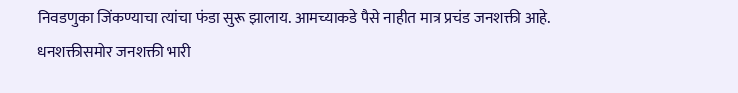निवडणुका जिंकण्याचा त्यांचा फंडा सुरू झालाय. आमच्याकडे पैसे नाहीत मात्र प्रचंड जनशक्ती आहे. धनशक्तीसमोर जनशक्ती भारी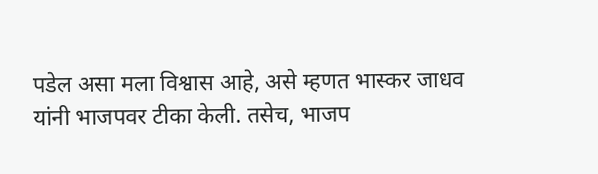पडेल असा मला विश्वास आहे, असे म्हणत भास्कर जाधव यांनी भाजपवर टीका केली. तसेच, भाजप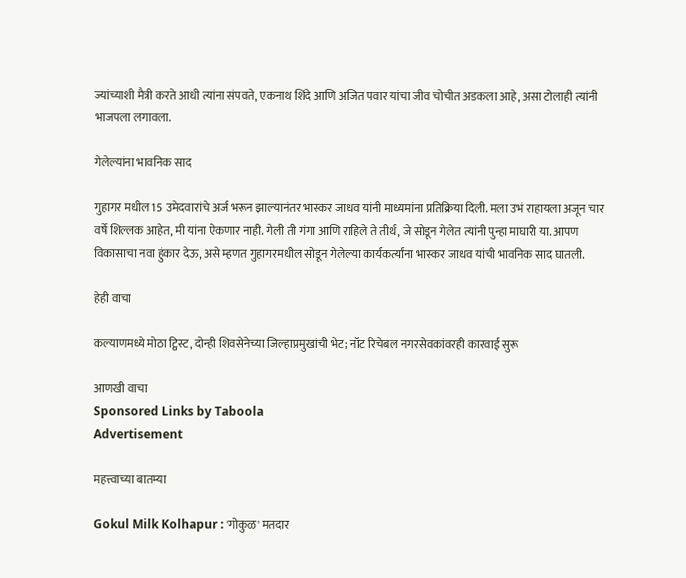ज्यांच्याशी मैत्री करते आधी त्यांना संपवते, एकनाथ शिंदे आणि अजित पवार यांचा जीव चोचीत अडकला आहे, असा टोलाही त्यांनी भाजपला लगावला.

गेलेल्यांना भावनिक साद

गुहागर मधील 15 उमेदवारांचे अर्ज भरून झाल्यानंतर भास्कर जाधव यांनी माध्यमांना प्रतिक्रिया दिली. मला उभं राहायला अजून चार वर्षे शिल्लक आहेत, मी यांना ऐकणार नाही. गेली ती गंगा आणि राहिले ते तीर्थ, जे सोडून गेलेत त्यांनी पुन्हा माघारी या. आपण विकासाचा नवा हुंकार देऊ, असे म्हणत गुहागरमधील सोडून गेलेल्या कार्यकर्त्यांना भास्कर जाधव यांची भावनिक साद घातली.

हेही वाचा

कल्याणमध्ये मोठा ट्विस्ट, दोन्ही शिवसेनेच्या जिल्हाप्रमुखांची भेट; नॉट रिचेबल नगरसेवकांवरही कारवाई सुरू

आणखी वाचा
Sponsored Links by Taboola
Advertisement

महत्त्वाच्या बातम्या

Gokul Milk Kolhapur : 'गोकुळ' मतदार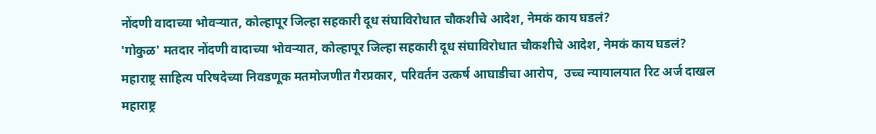नोंदणी वादाच्या भोवऱ्यात, कोल्हापूर जिल्हा सहकारी दूध संघाविरोधात चौकशीचे आदेश, नेमकं काय घडलं?
'गोकुळ' मतदार नोंदणी वादाच्या भोवऱ्यात, कोल्हापूर जिल्हा सहकारी दूध संघाविरोधात चौकशीचे आदेश, नेमकं काय घडलं?
महाराष्ट्र साहित्य परिषदेच्या निवडणूक मतमोजणीत गैरप्रकार, परिवर्तन उत्कर्ष आघाडीचा आरोप,  उच्च न्यायालयात रिट अर्ज दाखल
महाराष्ट्र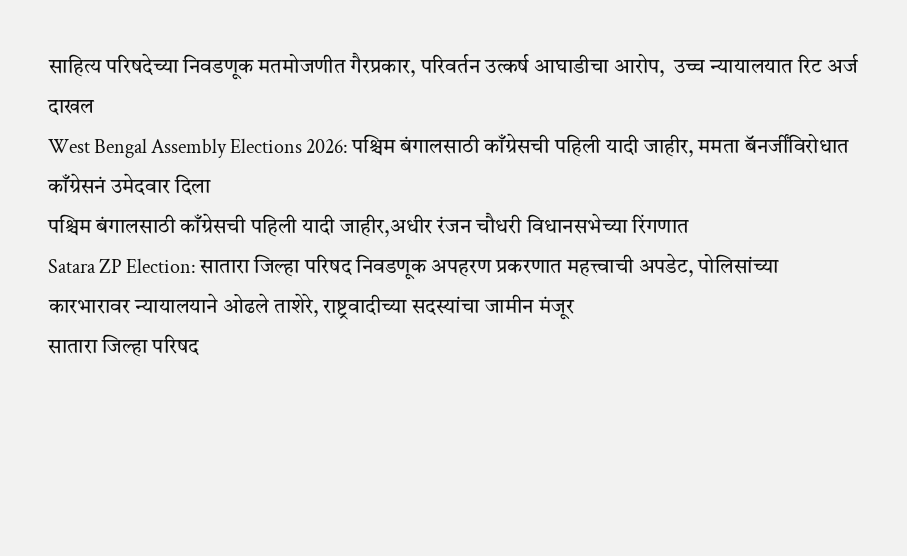साहित्य परिषदेच्या निवडणूक मतमोजणीत गैरप्रकार, परिवर्तन उत्कर्ष आघाडीचा आरोप,  उच्च न्यायालयात रिट अर्ज दाखल
West Bengal Assembly Elections 2026: पश्चिम बंगालसाठी काँग्रेसची पहिली यादी जाहीर, ममता बॅनर्जींविरोधात काँग्रेसनं उमेदवार दिला
पश्चिम बंगालसाठी काँग्रेसची पहिली यादी जाहीर,अधीर रंजन चौधरी विधानसभेच्या रिंगणात
Satara ZP Election: सातारा जिल्हा परिषद निवडणूक अपहरण प्रकरणात महत्त्वाची अपडेट, पोलिसांच्या कारभारावर न्यायालयाने ओढले ताशेरे, राष्ट्रवादीच्या सदस्यांचा जामीन मंजूर
सातारा जिल्हा परिषद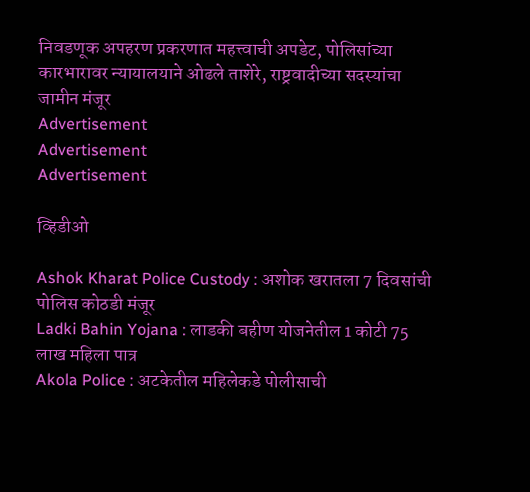निवडणूक अपहरण प्रकरणात महत्त्वाची अपडेट, पोलिसांच्या कारभारावर न्यायालयाने ओढले ताशेरे, राष्ट्रवादीच्या सदस्यांचा जामीन मंजूर
Advertisement
Advertisement
Advertisement

व्हिडीओ

Ashok Kharat Police Custody : अशोक खरातला 7 दिवसांची पोलिस कोठडी मंजूर
Ladki Bahin Yojana : लाडकी बहीण योजनेतील 1 कोटी 75 लाख महिला पात्र
Akola Police : अटकेतील महिलेकडे पोलीसाची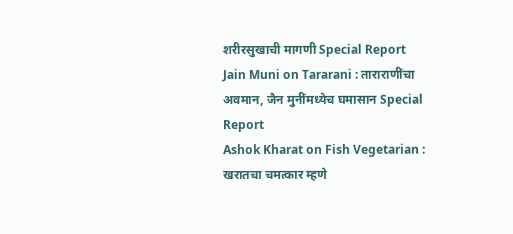शरीरसुखाची मागणी Special Report
Jain Muni on Tararani : ताराराणींचा अवमान, जैन मुनींमध्येच घमासान Special Report
Ashok Kharat on Fish Vegetarian : खरातचा चमत्कार म्हणे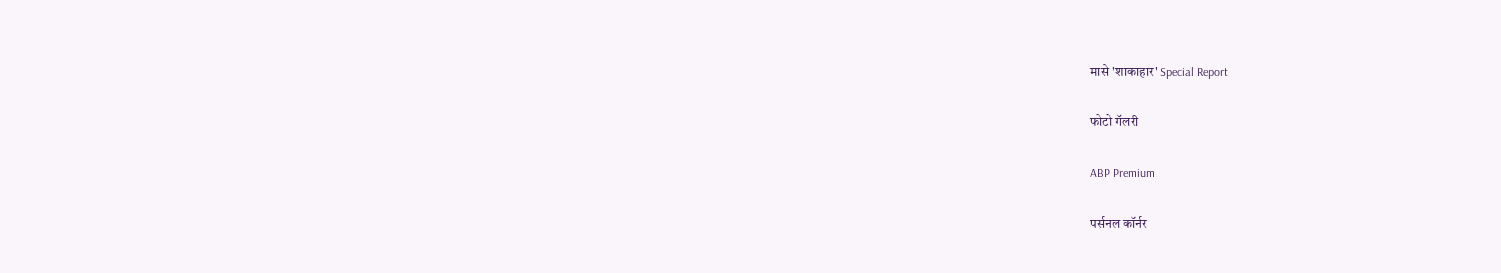मासे 'शाकाहार' Special Report

फोटो गॅलरी

ABP Premium

पर्सनल कॉर्नर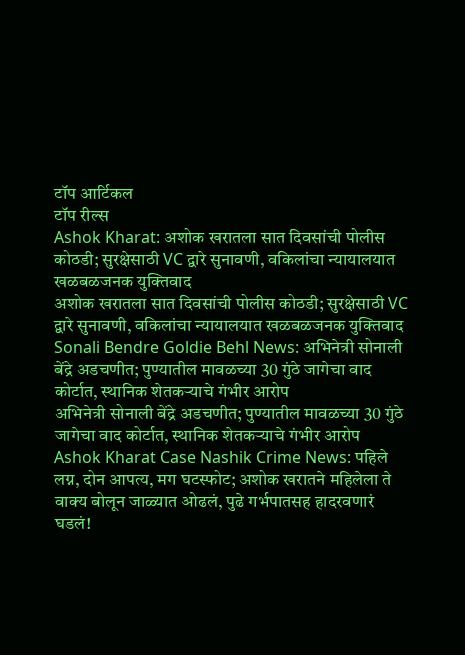टॉप आर्टिकल
टॉप रील्स
Ashok Kharat: अशोक खरातला सात दिवसांची पोलीस कोठडी; सुरक्षेसाठी VC द्वारे सुनावणी, वकिलांचा न्यायालयात खळबळजनक युक्तिवाद
अशोक खरातला सात दिवसांची पोलीस कोठडी; सुरक्षेसाठी VC द्वारे सुनावणी, वकिलांचा न्यायालयात खळबळजनक युक्तिवाद
Sonali Bendre Goldie Behl News: अभिनेत्री सोनाली बेंद्रे अडचणीत; पुण्यातील मावळच्या 30 गुंठे जागेचा वाद कोर्टात, स्थानिक शेतकऱ्याचे गंभीर आरोप
अभिनेत्री सोनाली बेंद्रे अडचणीत; पुण्यातील मावळच्या 30 गुंठे जागेचा वाद कोर्टात, स्थानिक शेतकऱ्याचे गंभीर आरोप
Ashok Kharat Case Nashik Crime News: पहिले लग्न, दोन आपत्य, मग घटस्फोट; अशोक खरातने महिलेला ते वाक्य बोलून जाळ्यात ओढलं, पुढे गर्भपातसह हादरवणारं घडलं!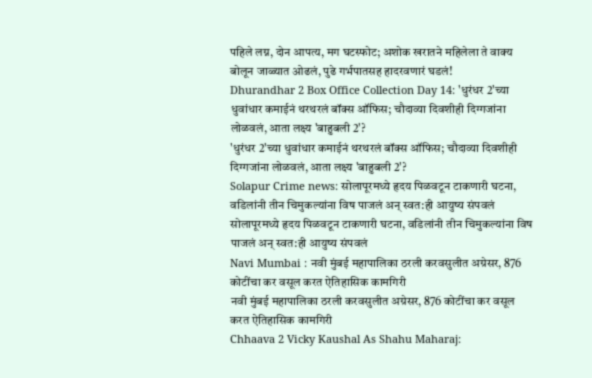पहिले लग्न, दोन आपत्य, मग घटस्फोट; अशोक खरातने महिलेला ते वाक्य बोलून जाळ्यात ओढलं, पुढे गर्भपातसह हादरवणारं घडलं!
Dhurandhar 2 Box Office Collection Day 14: 'धुरंधर 2'च्या धुवांधार कमाईनं थरथरलं बॉक्स ऑफिस; चौदाव्या दिवशीही दिग्गजांना लोळवलं, आता लक्ष्य 'बाहुबली 2'?
'धुरंधर 2'च्या धुवांधार कमाईनं थरथरलं बॉक्स ऑफिस; चौदाव्या दिवशीही दिग्गजांना लोळवलं, आता लक्ष्य 'बाहुबली 2'?
Solapur Crime news: सोलापूरमध्ये हृदय पिळवटून टाकणारी घटना, वडिलांनी तीन चिमुकल्यांना विष पाजलं अन् स्वत:ही आयुष्य संपवलं
सोलापूरमध्ये हृदय पिळवटून टाकणारी घटना, वडिलांनी तीन चिमुकल्यांना विष पाजलं अन् स्वत:ही आयुष्य संपवलं
Navi Mumbai : नवी मुंबई महापालिका ठरली करवसुलीत अग्रेसर, 876 कोटींचा कर वसूल करत ऐतिहासिक कामगिरी
नवी मुंबई महापालिका ठरली करवसुलीत अग्रेसर, 876 कोटींचा कर वसूल करत ऐतिहासिक कामगिरी
Chhaava 2 Vicky Kaushal As Shahu Maharaj: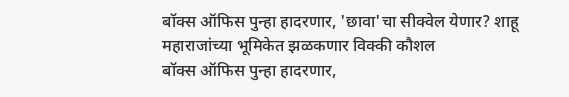बॉक्स ऑफिस पुन्हा हादरणार, 'छावा'चा सीक्वेल येणार? शाहू महाराजांच्या भूमिकेत झळकणार विक्की कौशल
बॉक्स ऑफिस पुन्हा हादरणार,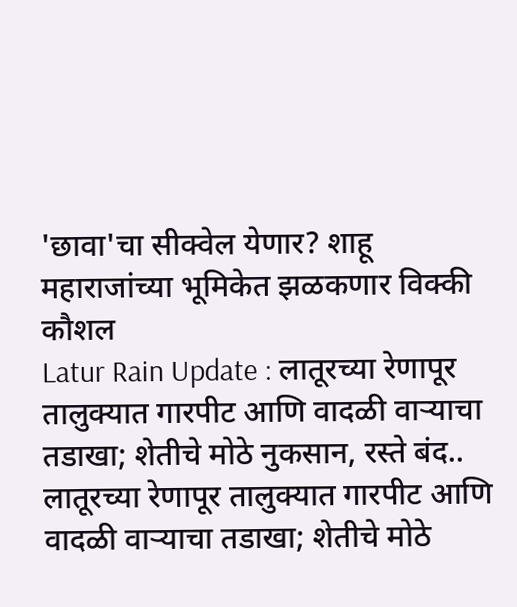'छावा'चा सीक्वेल येणार? शाहू महाराजांच्या भूमिकेत झळकणार विक्की कौशल
Latur Rain Update : लातूरच्या रेणापूर तालुक्यात गारपीट आणि वादळी वाऱ्याचा तडाखा; शेतीचे मोठे नुकसान, रस्ते बंद..
लातूरच्या रेणापूर तालुक्यात गारपीट आणि वादळी वाऱ्याचा तडाखा; शेतीचे मोठे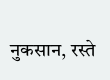नुकसान, रस्ते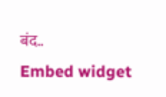बंद..
Embed widget